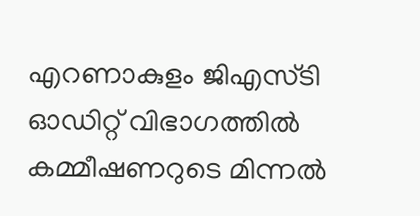എറണാകുളം ജിഎസ്‌ടി ഓഡിറ്റ് വിഭാഗത്തിൽ കമ്മീഷണറുടെ മിന്നൽ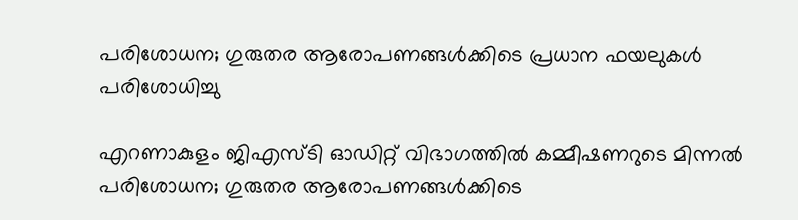പരിശോധന; ഗുരുതര ആരോപണങ്ങൾക്കിടെ പ്രധാന ഫയലുകൾ പരിശോധിച്ചു

എറണാകുളം ജിഎസ്‌ടി ഓഡിറ്റ് വിഭാഗത്തിൽ കമ്മീഷണറുടെ മിന്നൽ പരിശോധന; ഗുരുതര ആരോപണങ്ങൾക്കിടെ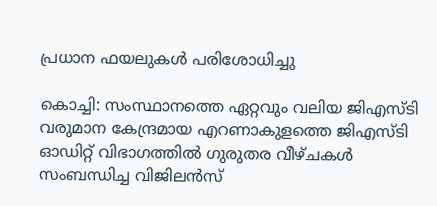പ്രധാന ഫയലുകൾ പരിശോധിച്ചു

കൊച്ചി: സംസ്ഥാനത്തെ ഏറ്റവും വലിയ ജിഎസ്‌ടി വരുമാന കേന്ദ്രമായ എറണാകുളത്തെ ജിഎസ്‌ടി ഓഡിറ്റ് വിഭാഗത്തിൽ ഗുരുതര വീഴ്ചകൾ സംബന്ധിച്ച വിജിലൻസ്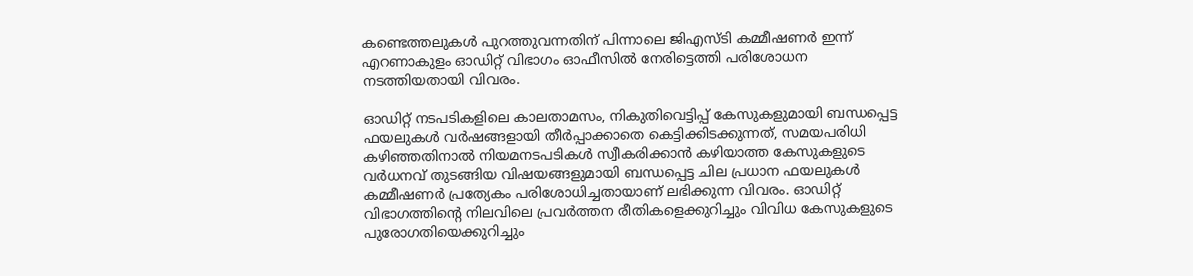കണ്ടെത്തലുകൾ പുറത്തുവന്നതിന് പിന്നാലെ ജിഎസ്‌ടി കമ്മീഷണർ ഇന്ന് എറണാകുളം ഓഡിറ്റ് വിഭാഗം ഓഫീസിൽ നേരിട്ടെത്തി പരിശോധന നടത്തിയതായി വിവരം.

ഓഡിറ്റ് നടപടികളിലെ കാലതാമസം, നികുതിവെട്ടിപ്പ് കേസുകളുമായി ബന്ധപ്പെട്ട ഫയലുകൾ വർഷങ്ങളായി തീർപ്പാക്കാതെ കെട്ടിക്കിടക്കുന്നത്, സമയപരിധി കഴിഞ്ഞതിനാൽ നിയമനടപടികൾ സ്വീകരിക്കാൻ കഴിയാത്ത കേസുകളുടെ വർധനവ് തുടങ്ങിയ വിഷയങ്ങളുമായി ബന്ധപ്പെട്ട ചില പ്രധാന ഫയലുകൾ കമ്മീഷണർ പ്രത്യേകം പരിശോധിച്ചതായാണ് ലഭിക്കുന്ന വിവരം. ഓഡിറ്റ് വിഭാഗത്തിന്റെ നിലവിലെ പ്രവർത്തന രീതികളെക്കുറിച്ചും വിവിധ കേസുകളുടെ പുരോഗതിയെക്കുറിച്ചും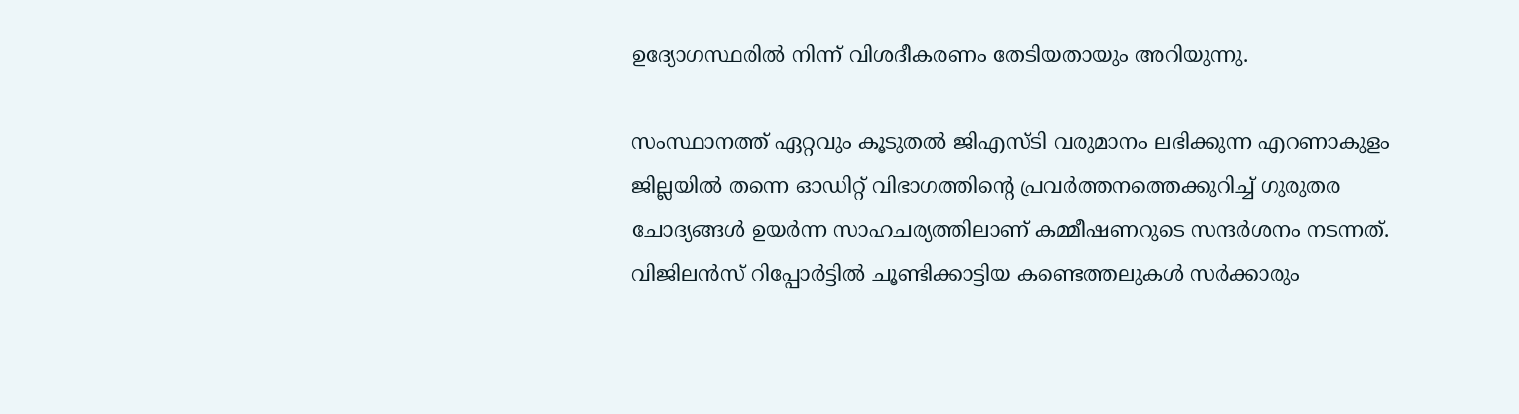ഉദ്യോഗസ്ഥരിൽ നിന്ന് വിശദീകരണം തേടിയതായും അറിയുന്നു.

സംസ്ഥാനത്ത് ഏറ്റവും കൂടുതൽ ജിഎസ്‌ടി വരുമാനം ലഭിക്കുന്ന എറണാകുളം ജില്ലയിൽ തന്നെ ഓഡിറ്റ് വിഭാഗത്തിന്റെ പ്രവർത്തനത്തെക്കുറിച്ച് ഗുരുതര ചോദ്യങ്ങൾ ഉയർന്ന സാഹചര്യത്തിലാണ് കമ്മീഷണറുടെ സന്ദർശനം നടന്നത്. വിജിലൻസ് റിപ്പോർട്ടിൽ ചൂണ്ടിക്കാട്ടിയ കണ്ടെത്തലുകൾ സർക്കാരും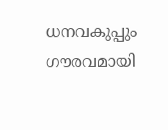ധനവകുപ്പും ഗൗരവമായി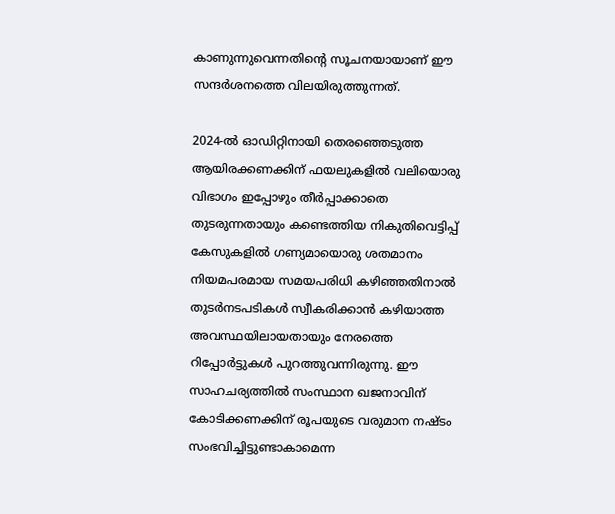കാണുന്നുവെന്നതിന്റെ സൂചനയായാണ് ഈ സന്ദർശനത്തെ വിലയിരുത്തുന്നത്.

2024-ൽ ഓഡിറ്റിനായി തെരഞ്ഞെടുത്ത ആയിരക്കണക്കിന് ഫയലുകളിൽ വലിയൊരു വിഭാഗം ഇപ്പോഴും തീർപ്പാക്കാതെ തുടരുന്നതായും കണ്ടെത്തിയ നികുതിവെട്ടിപ്പ് കേസുകളിൽ ഗണ്യമായൊരു ശതമാനം നിയമപരമായ സമയപരിധി കഴിഞ്ഞതിനാൽ തുടർനടപടികൾ സ്വീകരിക്കാൻ കഴിയാത്ത അവസ്ഥയിലായതായും നേരത്തെ റിപ്പോർട്ടുകൾ പുറത്തുവന്നിരുന്നു. ഈ സാഹചര്യത്തിൽ സംസ്ഥാന ഖജനാവിന് കോടിക്കണക്കിന് രൂപയുടെ വരുമാന നഷ്ടം സംഭവിച്ചിട്ടുണ്ടാകാമെന്ന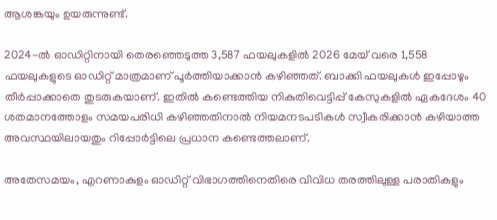ആശങ്കയും ഉയരുന്നുണ്ട്.

2024-ൽ ഓഡിറ്റിനായി തെരഞ്ഞെടുത്ത 3,587 ഫയലുകളിൽ 2026 മേയ് വരെ 1,558 ഫയലുകളുടെ ഓഡിറ്റ് മാത്രമാണ് പൂർത്തിയാക്കാൻ കഴിഞ്ഞത്. ബാക്കി ഫയലുകൾ ഇപ്പോഴും തീർപ്പാക്കാതെ തുടരുകയാണ്. ഇതിൽ കണ്ടെത്തിയ നികുതിവെട്ടിപ്പ് കേസുകളിൽ ഏകദേശം 40 ശതമാനത്തോളം സമയപരിധി കഴിഞ്ഞതിനാൽ നിയമനടപടികൾ സ്വീകരിക്കാൻ കഴിയാത്ത അവസ്ഥയിലായതും റിപ്പോർട്ടിലെ പ്രധാന കണ്ടെത്തലാണ്.

അതേസമയം, എറണാകുളം ഓഡിറ്റ് വിഭാഗത്തിനെതിരെ വിവിധ തരത്തിലുള്ള പരാതികളും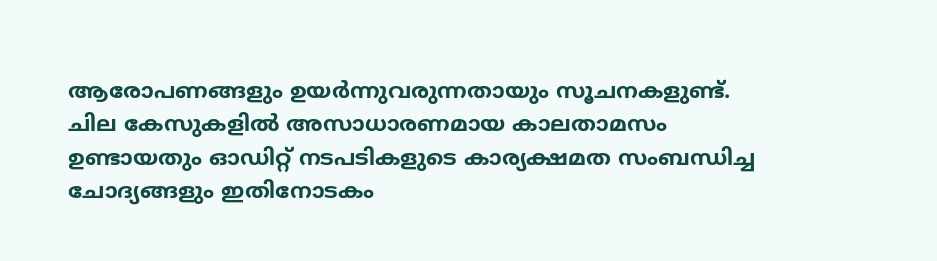ആരോപണങ്ങളും ഉയർന്നുവരുന്നതായും സൂചനകളുണ്ട്. ചില കേസുകളിൽ അസാധാരണമായ കാലതാമസം ഉണ്ടായതും ഓഡിറ്റ് നടപടികളുടെ കാര്യക്ഷമത സംബന്ധിച്ച ചോദ്യങ്ങളും ഇതിനോടകം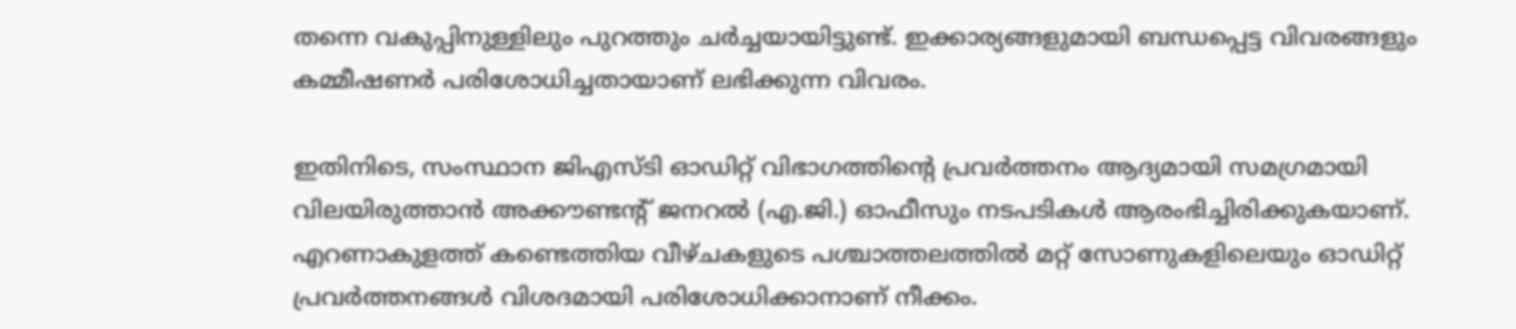തന്നെ വകുപ്പിനുള്ളിലും പുറത്തും ചർച്ചയായിട്ടുണ്ട്. ഇക്കാര്യങ്ങളുമായി ബന്ധപ്പെട്ട വിവരങ്ങളും കമ്മീഷണർ പരിശോധിച്ചതായാണ് ലഭിക്കുന്ന വിവരം.

ഇതിനിടെ, സംസ്ഥാന ജിഎസ്‌ടി ഓഡിറ്റ് വിഭാഗത്തിന്റെ പ്രവർത്തനം ആദ്യമായി സമഗ്രമായി വിലയിരുത്താൻ അക്കൗണ്ടന്റ് ജനറൽ (എ.ജി.) ഓഫീസും നടപടികൾ ആരംഭിച്ചിരിക്കുകയാണ്. എറണാകുളത്ത് കണ്ടെത്തിയ വീഴ്ചകളുടെ പശ്ചാത്തലത്തിൽ മറ്റ് സോണുകളിലെയും ഓഡിറ്റ് പ്രവർത്തനങ്ങൾ വിശദമായി പരിശോധിക്കാനാണ് നീക്കം.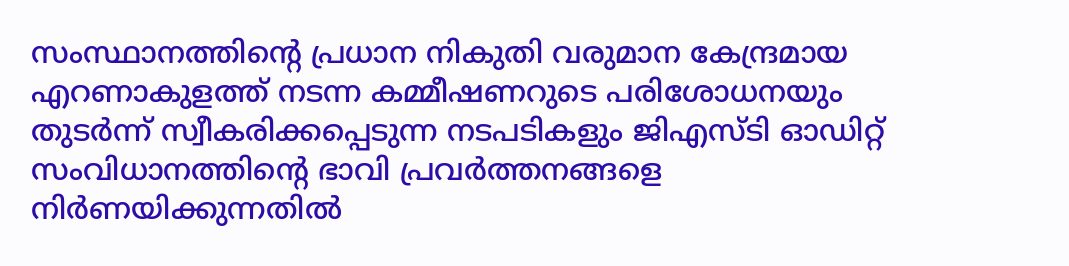സംസ്ഥാനത്തിന്റെ പ്രധാന നികുതി വരുമാന കേന്ദ്രമായ എറണാകുളത്ത് നടന്ന കമ്മീഷണറുടെ പരിശോധനയും തുടർന്ന് സ്വീകരിക്കപ്പെടുന്ന നടപടികളും ജിഎസ്‌ടി ഓഡിറ്റ് സംവിധാനത്തിന്റെ ഭാവി പ്രവർത്തനങ്ങളെ നിർണയിക്കുന്നതിൽ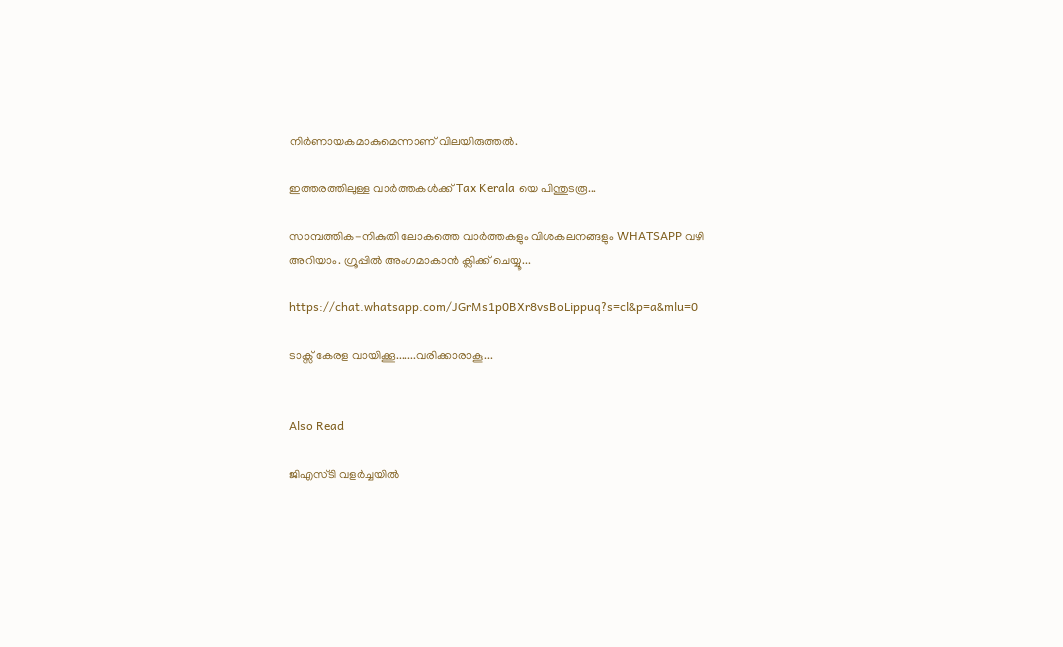നിർണായകമാകുമെന്നാണ് വിലയിരുത്തൽ.

ഇത്തരത്തിലുള്ള വാർത്തകൾക്ക് Tax Kerala യെ പിന്തുടരൂ...

സാമ്പത്തിക-നികുതി ലോകത്തെ വാർത്തകളും വിശകലനങ്ങളും WHATSAPP വഴി അറിയാം. ഗ്രൂപ്പിൽ അംഗമാകാൻ ക്ലിക്ക് ചെയ്യൂ...

https://chat.whatsapp.com/JGrMs1p0BXr8vsBoLippuq?s=cl&p=a&mlu=0

ടാക്സ് കേരള വായിക്കൂ.......വരിക്കാരാകൂ...


Also Read

ജിഎസ്ടി വളർച്ചയിൽ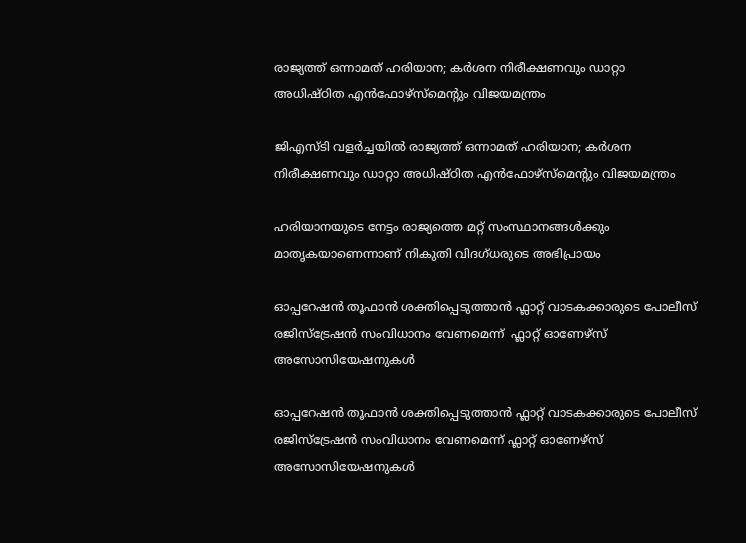രാജ്യത്ത് ഒന്നാമത് ഹരിയാന; കർശന നിരീക്ഷണവും ഡാറ്റാ അധിഷ്ഠിത എൻഫോഴ്‌സ്‌മെന്റും വിജയമന്ത്രം

ജിഎസ്ടി വളർച്ചയിൽ രാജ്യത്ത് ഒന്നാമത് ഹരിയാന; കർശന നിരീക്ഷണവും ഡാറ്റാ അധിഷ്ഠിത എൻഫോഴ്‌സ്‌മെന്റും വിജയമന്ത്രം

ഹരിയാനയുടെ നേട്ടം രാജ്യത്തെ മറ്റ് സംസ്ഥാനങ്ങൾക്കും മാതൃകയാണെന്നാണ് നികുതി വിദഗ്ധരുടെ അഭിപ്രായം

ഓപ്പറേഷൻ തൂഫാൻ ശക്തിപ്പെടുത്താൻ ഫ്ലാറ്റ് വാടകക്കാരുടെ പോലീസ് രജിസ്ട്രേഷൻ സംവിധാനം വേണമെന്ന്  ഫ്ലാറ്റ് ഓണേഴ്സ് അസോസിയേഷനുകൾ

ഓപ്പറേഷൻ തൂഫാൻ ശക്തിപ്പെടുത്താൻ ഫ്ലാറ്റ് വാടകക്കാരുടെ പോലീസ് രജിസ്ട്രേഷൻ സംവിധാനം വേണമെന്ന് ഫ്ലാറ്റ് ഓണേഴ്സ് അസോസിയേഷനുകൾ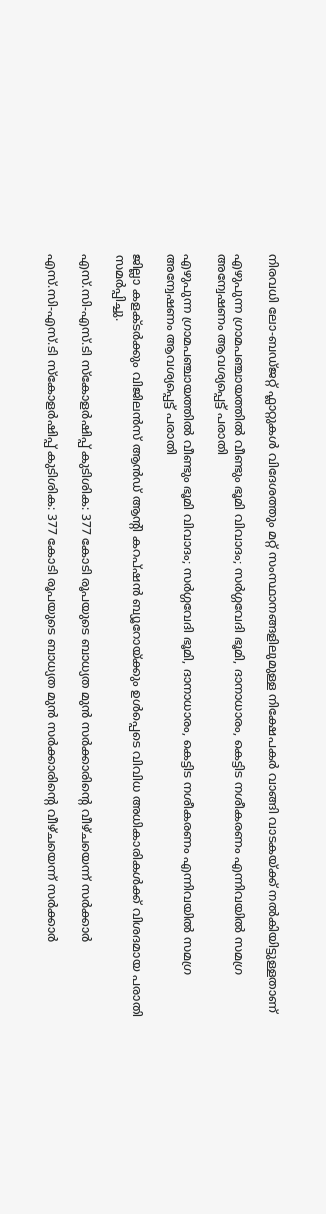നിരവധി ലോ-ബഡ്ജറ്റ് ഫ്ലാറ്റുകൾ വിദേശത്തും മറ്റ് സംസ്ഥാനങ്ങളിലുമുള്ള നിക്ഷേപകർ വാങ്ങി വാടകയ്ക്ക് നൽകിയിട്ടുള്ളതാണ്

എഴുപുന്ന ഗ്രാമപഞ്ചായത്തിൽ വീണ്ടും ഭൂമി വിവാദം; സർഗ്ഗവേദി ഭൂമി, ദാനാധാരം, കെട്ടിട നശീകരണം എന്നിവയിൽ സമഗ്ര അന്വേഷണം ആവശ്യപ്പെട്ട് പരാതി

എഴുപുന്ന ഗ്രാമപഞ്ചായത്തിൽ വീണ്ടും ഭൂമി വിവാദം; സർഗ്ഗവേദി ഭൂമി, ദാനാധാരം, കെട്ടിട നശീകരണം എന്നിവയിൽ സമഗ്ര അന്വേഷണം ആവശ്യപ്പെട്ട് പരാതി

ജില്ലാ കളക്ടർക്കും വിജിലൻസ് ആൻഡ് ആന്റി കറപ്ഷൻ ബ്യൂറോയ്ക്കും ഉൾപ്പെടെ വിവിധ അധികാരികൾക്ക് വിശദമായ പരാതി സമർപ്പിച്ചു.

എസ്.സി-എസ്.ടി സ്കോളർഷിപ്പ് കുടിശിക: 377 കോടി രൂപയുടെ ബാധ്യത മുൻ സർക്കാരിന്റെ വീഴ്ചയെന്ന് സർക്കാർ

എസ്.സി-എസ്.ടി സ്കോളർഷിപ്പ് കുടിശിക: 377 കോടി രൂപയുടെ ബാധ്യത മുൻ സർക്കാരിന്റെ വീഴ്ചയെന്ന് സർക്കാർ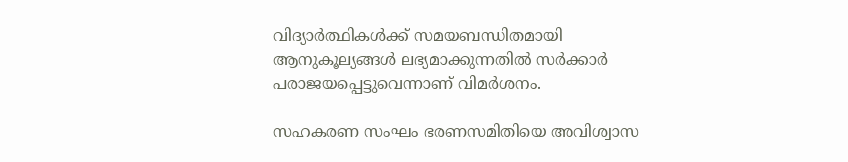വിദ്യാർത്ഥികൾക്ക് സമയബന്ധിതമായി ആനുകൂല്യങ്ങൾ ലഭ്യമാക്കുന്നതിൽ സർക്കാർ പരാജയപ്പെട്ടുവെന്നാണ് വിമർശനം.

സഹകരണ സംഘം ഭരണസമിതിയെ അവിശ്വാസ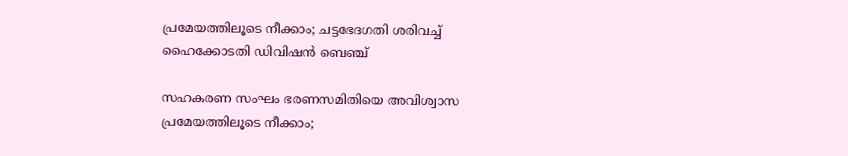പ്രമേയത്തിലൂടെ നീക്കാം; ചട്ടഭേദഗതി ശരിവച്ച് ഹൈക്കോടതി ഡിവിഷൻ ബെഞ്ച്

സഹകരണ സംഘം ഭരണസമിതിയെ അവിശ്വാസ പ്രമേയത്തിലൂടെ നീക്കാം;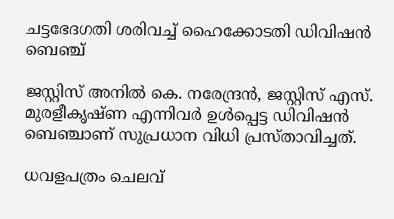ചട്ടഭേദഗതി ശരിവച്ച് ഹൈക്കോടതി ഡിവിഷൻ ബെഞ്ച്

ജസ്റ്റിസ് അനിൽ കെ. നരേന്ദ്രൻ, ജസ്റ്റിസ് എസ്. മുരളീകൃഷ്ണ എന്നിവർ ഉൾപ്പെട്ട ഡിവിഷൻ ബെഞ്ചാണ് സുപ്രധാന വിധി പ്രസ്താവിച്ചത്.

ധവളപത്രം ചെലവ്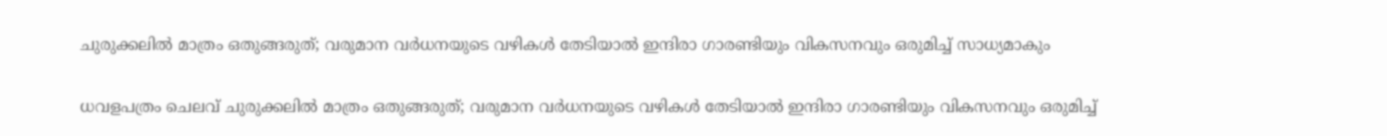ചുരുക്കലിൽ മാത്രം ഒതുങ്ങരുത്; വരുമാന വർധനയുടെ വഴികൾ തേടിയാൽ ഇന്ദിരാ ഗാരണ്ടിയും വികസനവും ഒരുമിച്ച് സാധ്യമാകും

ധവളപത്രം ചെലവ് ചുരുക്കലിൽ മാത്രം ഒതുങ്ങരുത്; വരുമാന വർധനയുടെ വഴികൾ തേടിയാൽ ഇന്ദിരാ ഗാരണ്ടിയും വികസനവും ഒരുമിച്ച്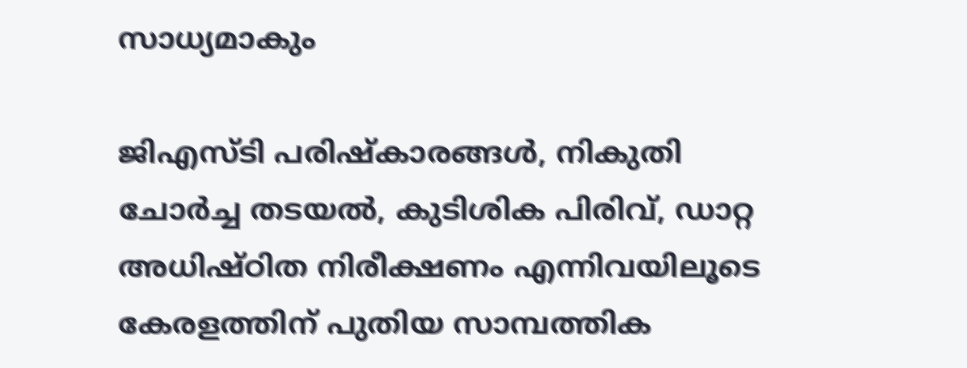സാധ്യമാകും

ജിഎസ്ടി പരിഷ്കാരങ്ങൾ, നികുതി ചോർച്ച തടയൽ, കുടിശിക പിരിവ്, ഡാറ്റ അധിഷ്ഠിത നിരീക്ഷണം എന്നിവയിലൂടെ കേരളത്തിന് പുതിയ സാമ്പത്തിക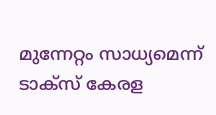മുന്നേറ്റം സാധ്യമെന്ന് ടാക്സ് കേരള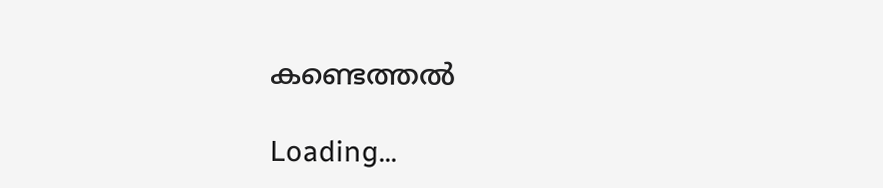കണ്ടെത്തൽ

Loading...